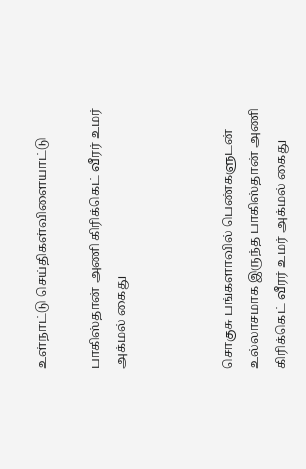உள்நாட்டு செய்திகள்விளையாட்டு

பாகிஸ்தான் அணி கிரிக்கெட் வீரர் உமர் அக்மல் கைது



சொகுசு பங்களாவில் பெண்களுடன் உல்லாசமாக இருந்த பாகிஸ்தான் அணி கிரிக்கெட் வீரர் உமர் அக்மல் கைது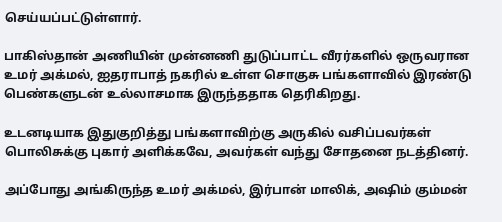செய்யப்பட்டுள்ளார்.

பாகிஸ்தான் அணியின் முன்னணி துடுப்பாட்ட வீரர்களில் ஒருவரான உமர் அக்மல், ஐதராபாத் நகரில் உள்ள சொகுசு பங்களாவில் இரண்டு பெண்களுடன் உல்லாசமாக இருந்ததாக தெரிகிறது.

உடனடியாக இதுகுறித்து பங்களாவிற்கு அருகில் வசிப்பவர்கள் பொலிசுக்கு புகார் அளிக்கவே, அவர்கள் வந்து சோதனை நடத்தினர்.

அப்போது அங்கிருந்த உமர் அக்மல், இர்பான் மாலிக், அஷிம் கும்மன்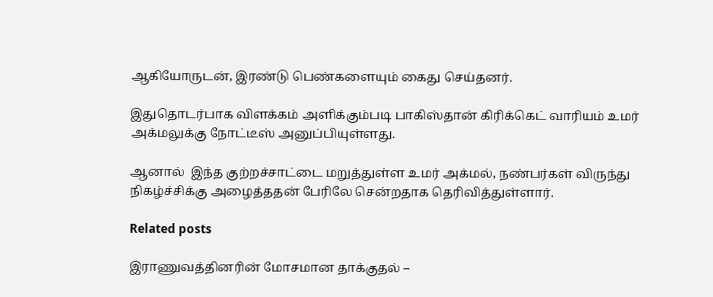ஆகியோருடன், இரண்டு பெண்களையும் கைது செய்தனர்.

இதுதொடர்பாக விளக்கம் அளிக்கும்படி பாகிஸ்தான் கிரிக்கெட் வாரியம் உமர் அக்மலுக்கு நோட்டீஸ் அனுப்பியுள்ளது.

ஆனால்  இந்த குற்றச்சாட்டை மறுத்துள்ள உமர் அக்மல், நண்பர்கள் விருந்து நிகழ்ச்சிக்கு அழைத்ததன் பேரிலே சென்றதாக தெரிவித்துள்ளார்.

Related posts

இராணுவத்தினரின் மோசமான தாக்குதல் –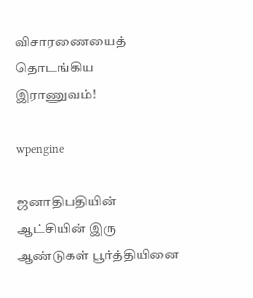விசாரணையைத் தொடங்கிய இராணுவம்!

wpengine

ஜனாதிபதியின் ஆட்சியின் இரு ஆண்டுகள் பூர்த்தியினை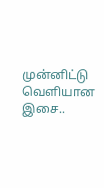முன்னிட்டு வெளியான இசை..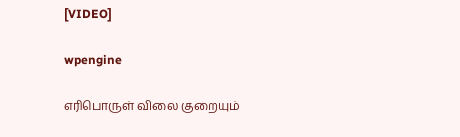[VIDEO]

wpengine

எரிபொருள் விலை குறையும்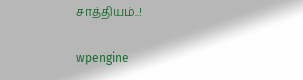சாத்தியம்..!

wpengine